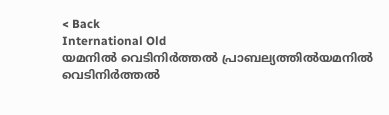< Back
International Old
യമനില്‍ വെടിനിര്‍ത്തല്‍ പ്രാബല്യത്തില്‍യമനില്‍ വെടിനിര്‍ത്തല്‍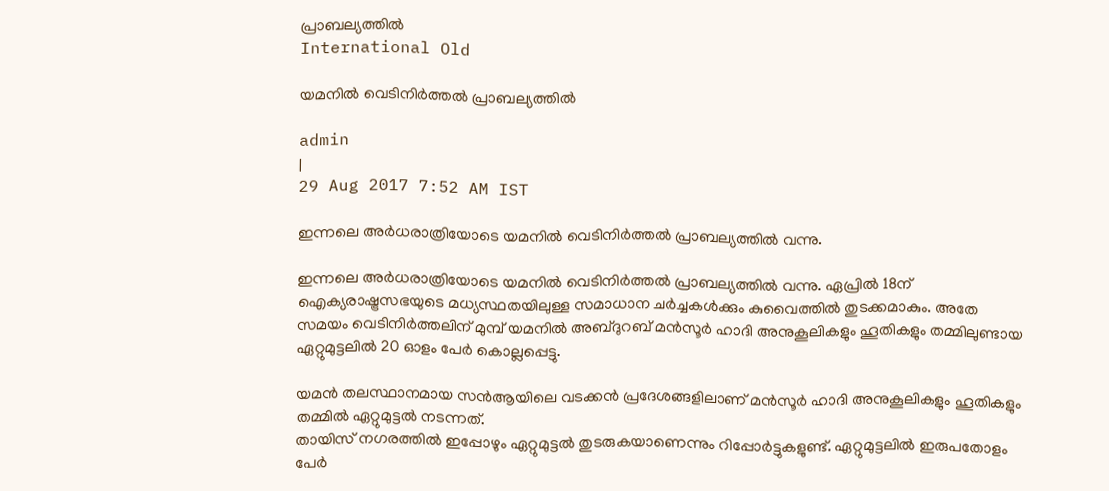പ്രാബല്യത്തില്‍
International Old

യമനില്‍ വെടിനിര്‍ത്തല്‍ പ്രാബല്യത്തില്‍

admin
|
29 Aug 2017 7:52 AM IST

ഇന്നലെ അര്‍‍ധരാത്രിയോടെ യമനില്‍ വെടിനിര്‍ത്തല്‍ പ്രാബല്യത്തില്‍ വന്നു.

ഇന്നലെ അര്‍‍ധരാത്രിയോടെ യമനില്‍ വെടിനിര്‍ത്തല്‍ പ്രാബല്യത്തില്‍ വന്നു. ഏപ്രില്‍ 18ന് ഐക്യരാഷ്ട്രസഭയുടെ മധ്യസ്ഥതയിലുള്ള സമാധാന ചര്‍ച്ചകള്‍ക്കും കുവൈത്തില്‍ തുടക്കമാകും. അതേ സമയം വെടിനിര്‍ത്തലിന് മുമ്പ് യമനില്‍ അബ്ദുറബ് മന്‍സൂര്‍ ഹാദി അനുകൂലികളും ഹൂതികളും തമ്മിലുണ്ടായ ഏറ്റുമുട്ടലില്‍ 20 ഓളം പേര്‍ കൊല്ലപ്പെട്ടു.

യമന്‍ തലസ്ഥാനമായ സന്‍ആയിലെ വടക്കന്‍ പ്രദേശങ്ങളിലാണ് മന്‍സൂര്‍ ഹാദി അനുകൂലികളും ഹൂതികളും തമ്മില്‍ ഏറ്റുമുട്ടല്‍ നടന്നത്.
തായിസ് നഗരത്തില്‍ ഇപ്പോഴും ഏറ്റുമുട്ടല്‍ തുടരുകയാണെന്നും റിപ്പോര്‍ട്ടുകളുണ്ട്. ഏറ്റുമുട്ടലില്‍ ഇരുപതോളം പേര്‍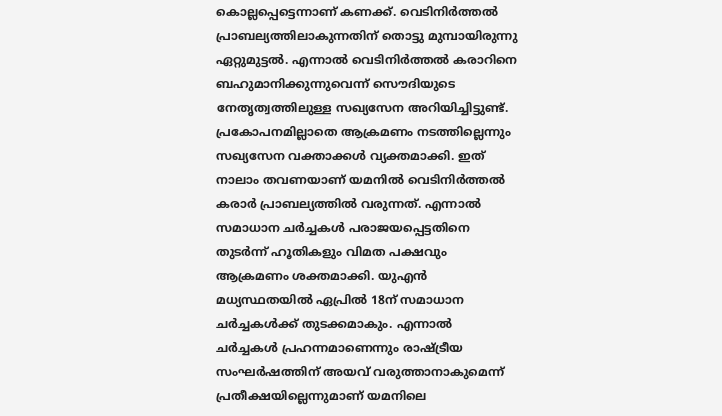കൊല്ലപ്പെട്ടെന്നാണ് കണക്ക്. വെടിനിര്‍ത്തല്‍ പ്രാബല്യത്തിലാകുന്നതിന് തൊട്ടു മുമ്പായിരുന്നു ഏറ്റുമുട്ടല്‍. എന്നാല്‍ വെടിനിര്‍ത്തല്‍ കരാറിനെ ബഹുമാനിക്കുന്നുവെന്ന് സൌദിയുടെ നേതൃത്വത്തിലുള്ള സഖ്യസേന അറിയിച്ചിട്ടുണ്ട്. പ്രകോപനമില്ലാതെ ആക്രമണം നടത്തില്ലെന്നും സഖ്യസേന വക്താക്കള്‍ വ്യക്തമാക്കി. ഇത് നാലാം തവണയാണ് യമനില്‍ വെടിനിര്‍ത്തല്‍ കരാര്‍ പ്രാബല്യത്തില്‍ വരുന്നത്. എന്നാല്‍ സമാധാന ചര്‍ച്ചകള്‍ പരാജയപ്പെട്ടതിനെ തുടര്‍ന്ന് ഹൂതികളും വിമത പക്ഷവും ആക്രമണം ശക്തമാക്കി. യുഎന്‍ മധ്യസ്ഥതയില്‍ ഏപ്രില്‍ 18ന് സമാധാന ചര്‍ച്ചകള്‍ക്ക് തുടക്കമാകും. എന്നാല്‍ ചര്‍ച്ചകള്‍ പ്രഹന്നമാണെന്നും രാഷ്ട്രീയ സംഘര്‍ഷത്തിന് അയവ് വരുത്താനാകുമെന്ന് പ്രതീക്ഷയില്ലെന്നുമാണ് യമനിലെ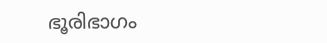ഭൂരിഭാഗം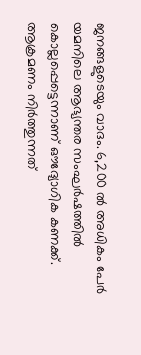ജനങ്ങളുടെയും വാദം. 6,200 ല്‍ അധികം പേര്‍ യമനിലെ ആഭ്യന്തര സംഘര്‍ഷത്തില്‍ കൊല്ലപ്പെട്ടെന്നാണ് ഔദ്യോഗിക കണക്ക്. ആക്രമണം നിര്‍ത്തുന്നത്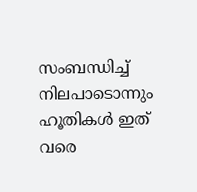സംബന്ധിച്ച് നിലപാടൊന്നും ഹൂതികള്‍ ഇത് വരെ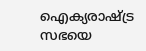ഐക്യരാഷ്ട്ര സഭയെ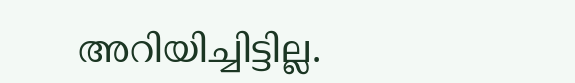അറിയിച്ചിട്ടില്ല.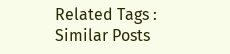Related Tags :
Similar Posts